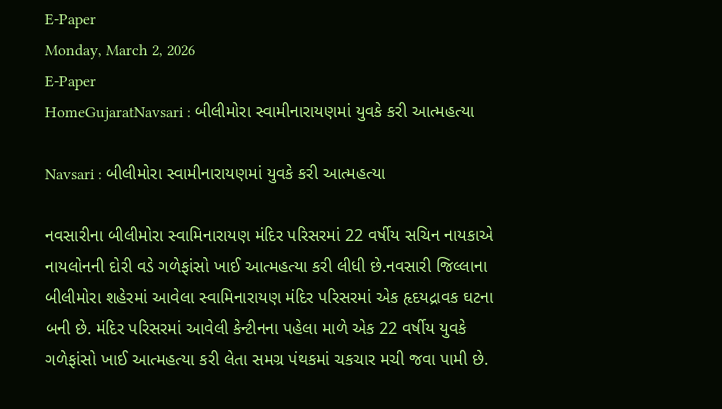E-Paper
Monday, March 2, 2026
E-Paper
HomeGujaratNavsari : બીલીમોરા સ્વામીનારાયણમાં યુવકે કરી આત્મહત્યા

Navsari : બીલીમોરા સ્વામીનારાયણમાં યુવકે કરી આત્મહત્યા

નવસારીના બીલીમોરા સ્વામિનારાયણ મંદિર પરિસરમાં 22 વર્ષીય સચિન નાયકાએ નાયલોનની દોરી વડે ગળેફાંસો ખાઈ આત્મહત્યા કરી લીધી છે.નવસારી જિલ્લાના બીલીમોરા શહેરમાં આવેલા સ્વામિનારાયણ મંદિર પરિસરમાં એક હૃદયદ્રાવક ઘટના બની છે. મંદિર પરિસરમાં આવેલી કેન્ટીનના પહેલા માળે એક 22 વર્ષીય યુવકે ગળેફાંસો ખાઈ આત્મહત્યા કરી લેતા સમગ્ર પંથકમાં ચકચાર મચી જવા પામી છે.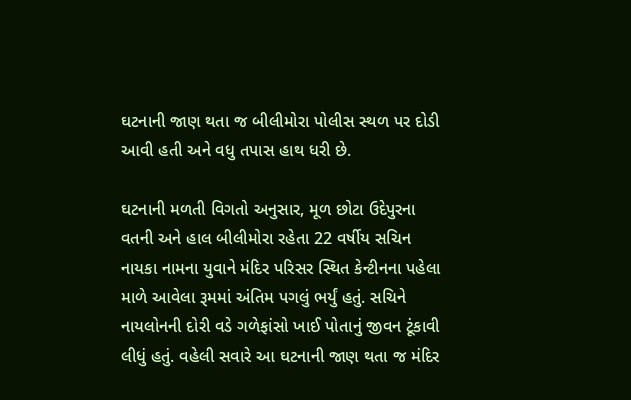ઘટનાની જાણ થતા જ બીલીમોરા પોલીસ સ્થળ પર દોડી આવી હતી અને વધુ તપાસ હાથ ધરી છે.

ઘટનાની મળતી વિગતો અનુસાર, મૂળ છોટા ઉદેપુરના વતની અને હાલ બીલીમોરા રહેતા 22 વર્ષીય સચિન નાયકા નામના યુવાને મંદિર પરિસર સ્થિત કેન્ટીનના પહેલા માળે આવેલા રૂમમાં અંતિમ પગલું ભર્યું હતું. સચિને નાયલોનની દોરી વડે ગળેફાંસો ખાઈ પોતાનું જીવન ટૂંકાવી લીધું હતું. વહેલી સવારે આ ઘટનાની જાણ થતા જ મંદિર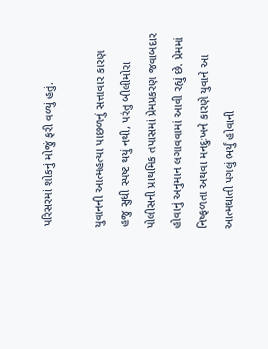પરિસરમાં શોકનું મોજું ફરી વળ્યું હતું.

યુવાનની આત્મહત્યા પાછળનું સત્તાવાર કારણ હજુ સુધી સ્પષ્ટ થયું નથી, પરંતુ બીલીમોરા પોલીસની પ્રાથમિક તપાસમાં પ્રેમપ્રકરણ જવાબદાર હોવાનું અનુમાન લગાવવામાં આવી રહ્યું છે. પ્રેમમાં નિષ્ફળતા અથવા મનદુઃખને કારણે યુવાને આ આત્મઘાતી પગલું ભર્યું હોવાની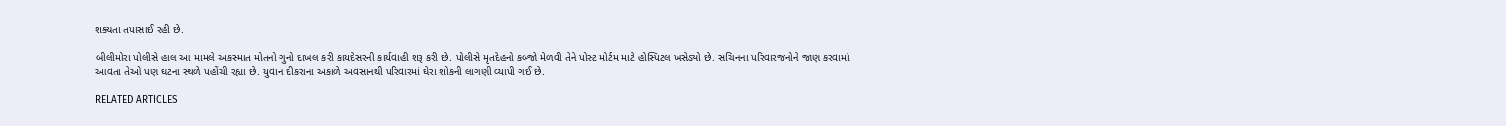શક્યતા તપાસાઈ રહી છે.

બીલીમોરા પોલીસે હાલ આ મામલે અકસ્માત મોતનો ગુનો દાખલ કરી કાયદેસરની કાર્યવાહી શરૂ કરી છે. પોલીસે મૃતદેહનો કબ્જો મેળવી તેને પોસ્ટ મોર્ટમ માટે હોસ્પિટલ ખસેડ્યો છે. સચિનના પરિવારજનોને જાણ કરવામાં આવતા તેઓ પણ ઘટના સ્થળે પહોંચી રહ્યા છે. યુવાન દીકરાના અકાળે અવસાનથી પરિવારમાં ઘેરા શોકની લાગણી વ્યાપી ગઈ છે.

RELATED ARTICLES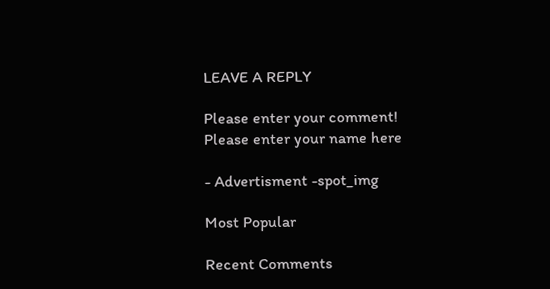LEAVE A REPLY

Please enter your comment!
Please enter your name here

- Advertisment -spot_img

Most Popular

Recent Comments